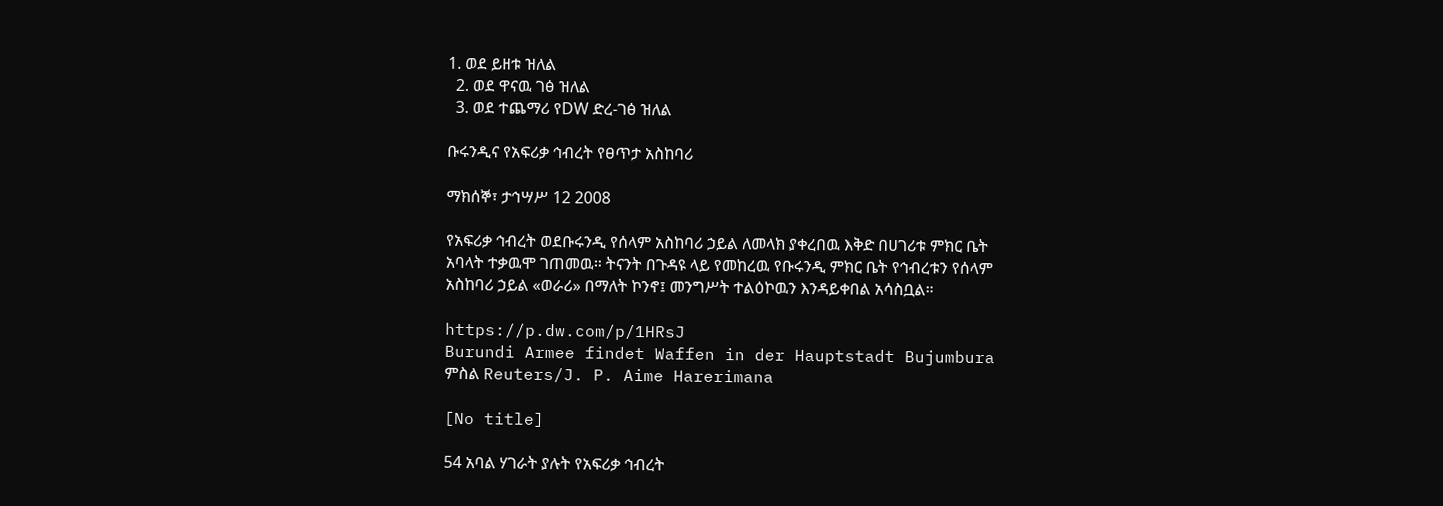1. ወደ ይዘቱ ዝለል
  2. ወደ ዋናዉ ገፅ ዝለል
  3. ወደ ተጨማሪ የDW ድረ-ገፅ ዝለል

ቡሩንዲና የአፍሪቃ ኅብረት የፀጥታ አስከባሪ

ማክሰኞ፣ ታኅሣሥ 12 2008

የአፍሪቃ ኅብረት ወደቡሩንዲ የሰላም አስከባሪ ኃይል ለመላክ ያቀረበዉ እቅድ በሀገሪቱ ምክር ቤት አባላት ተቃዉሞ ገጠመዉ። ትናንት በጉዳዩ ላይ የመከረዉ የቡሩንዲ ምክር ቤት የኅብረቱን የሰላም አስከባሪ ኃይል «ወራሪ» በማለት ኮንኖ፤ መንግሥት ተልዕኮዉን እንዳይቀበል አሳስቧል።

https://p.dw.com/p/1HRsJ
Burundi Armee findet Waffen in der Hauptstadt Bujumbura
ምስል Reuters/J. P. Aime Harerimana

[No title]

54 አባል ሃገራት ያሉት የአፍሪቃ ኅብረት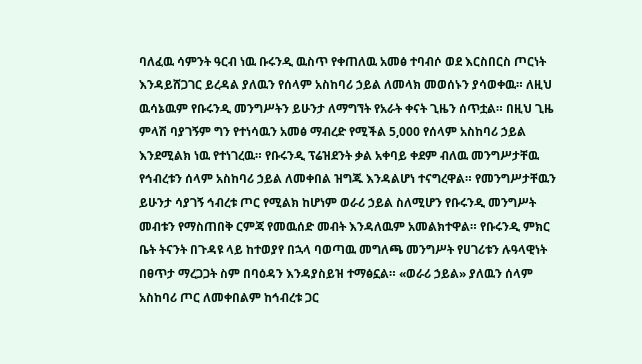ባለፈዉ ሳምንት ዓርብ ነዉ ቡሩንዲ ዉስጥ የቀጠለዉ አመፅ ተባብሶ ወደ እርስበርስ ጦርነት እንዳይሸጋገር ይረዳል ያለዉን የሰላም አስከባሪ ኃይል ለመላክ መወሰኑን ያሳወቀዉ። ለዚህ ዉሳኔዉም የቡሩንዲ መንግሥትን ይሁንታ ለማግኘት የአራት ቀናት ጊዜን ሰጥቷል። በዚህ ጊዜ ምላሽ ባያገኝም ግን የተነሳዉን አመፅ ማብረድ የሚችል 5,000 የሰላም አስከባሪ ኃይል እንደሚልክ ነዉ የተነገረዉ። የቡሩንዲ ፕሬዝደንት ቃል አቀባይ ቀደም ብለዉ መንግሥታቸዉ የኅብረቱን ሰላም አስከባሪ ኃይል ለመቀበል ዝግጁ እንዳልሆነ ተናግረዋል። የመንግሥታቸዉን ይሁንታ ሳያገኝ ኅብረቱ ጦር የሚልክ ከሆነም ወራሪ ኃይል ስለሚሆን የቡሩንዲ መንግሥት መብቱን የማስጠበቅ ርምጃ የመዉሰድ መብት እንዳለዉም አመልክተዋል። የቡሩንዲ ምክር ቤት ትናንት በጉዳዩ ላይ ከተወያየ በኋላ ባወጣዉ መግለጫ መንግሥት የሀገሪቱን ሉዓላዊነት በፀጥታ ማረጋጋት ስም በባዕዳን እንዳያስይዝ ተማፅኗል። «ወራሪ ኃይል» ያለዉን ሰላም አስከባሪ ጦር ለመቀበልም ከኅብረቱ ጋር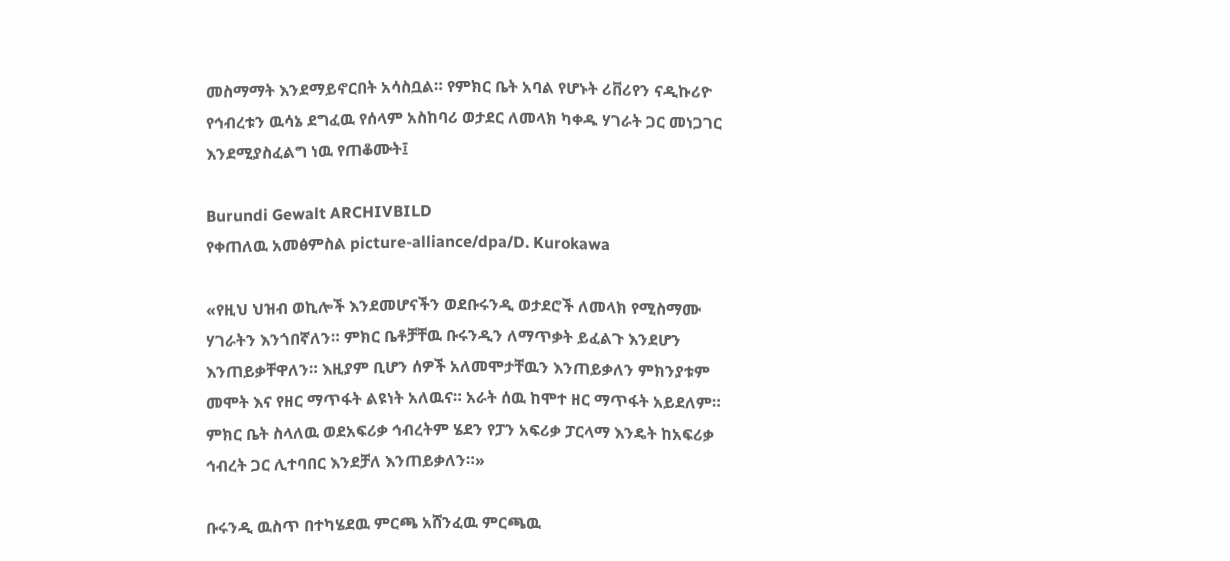መስማማት እንደማይኖርበት አሳስቧል። የምክር ቤት አባል የሆኑት ሪቨሪየን ናዲኩሪዮ የኅብረቱን ዉሳኔ ደግፈዉ የሰላም አስከባሪ ወታደር ለመላክ ካቀዱ ሃገራት ጋር መነጋገር እንደሚያስፈልግ ነዉ የጠቆሙት፤

Burundi Gewalt ARCHIVBILD
የቀጠለዉ አመፅምስል picture-alliance/dpa/D. Kurokawa

«የዚህ ህዝብ ወኪሎች እንደመሆናችን ወደቡሩንዲ ወታደሮች ለመላክ የሚስማሙ ሃገራትን እንጎበኛለን። ምክር ቤቶቻቸዉ ቡሩንዲን ለማጥቃት ይፈልጉ እንደሆን እንጠይቃቸዋለን። እዚያም ቢሆን ሰዎች አለመሞታቸዉን እንጠይቃለን ምክንያቱም መሞት እና የዘር ማጥፋት ልዩነት አለዉና። አራት ሰዉ ከሞተ ዘር ማጥፋት አይደለም። ምክር ቤት ስላለዉ ወደአፍሪቃ ኅብረትም ሄደን የፓን አፍሪቃ ፓርላማ እንዴት ከአፍሪቃ ኅብረት ጋር ሊተባበር እንደቻለ እንጠይቃለን።»

ቡሩንዲ ዉስጥ በተካሄደዉ ምርጫ አሸንፈዉ ምርጫዉ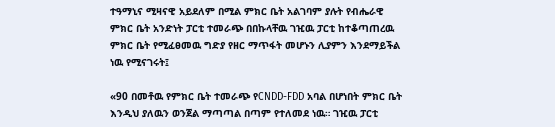ተዓማኒና ሚዛናዊ አይደለም በሚል ምክር ቤት አልገባም ያሉት የብሔራዊ ምክር ቤት አንድነት ፓርቲ ተመራጭ በበኩላቸዉ ገዢዉ ፓርቲ ከተቆጣጠረዉ ምክር ቤት የሚፈፀመዉ ግድያ የዘር ማጥፋት መሆኑን ሊያምን እንደማይችል ነዉ የሚናገሩት፤

«90 በመቶዉ የምክር ቤት ተመራጭ የCNDD-FDD አባል በሆነበት ምክር ቤት እንዲህ ያለዉን ወንጀል ማጣጣል በጣም የተለመደ ነዉ። ገዢዉ ፓርቲ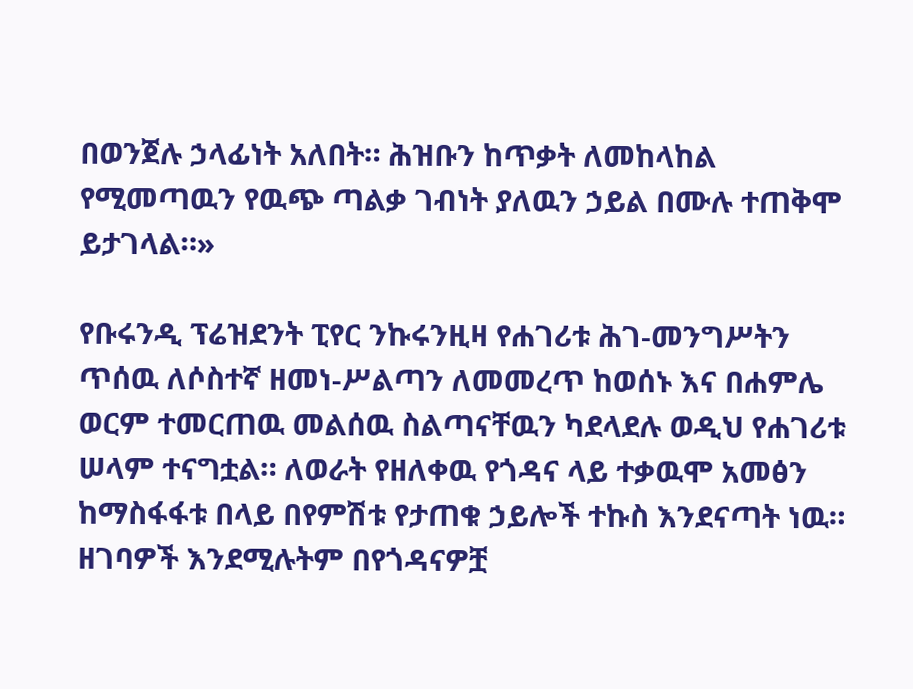በወንጀሉ ኃላፊነት አለበት። ሕዝቡን ከጥቃት ለመከላከል የሚመጣዉን የዉጭ ጣልቃ ገብነት ያለዉን ኃይል በሙሉ ተጠቅሞ ይታገላል።»

የቡሩንዲ ፕሬዝደንት ፒየር ንኩሩንዚዛ የሐገሪቱ ሕገ-መንግሥትን ጥሰዉ ለሶስተኛ ዘመነ-ሥልጣን ለመመረጥ ከወሰኑ እና በሐምሌ ወርም ተመርጠዉ መልሰዉ ስልጣናቸዉን ካደላደሉ ወዲህ የሐገሪቱ ሠላም ተናግቷል። ለወራት የዘለቀዉ የጎዳና ላይ ተቃዉሞ አመፅን ከማስፋፋቱ በላይ በየምሽቱ የታጠቁ ኃይሎች ተኩስ እንደናጣት ነዉ። ዘገባዎች እንደሚሉትም በየጎዳናዎቿ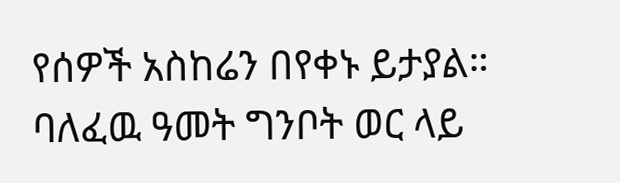የሰዎች አስከሬን በየቀኑ ይታያል። ባለፈዉ ዓመት ግንቦት ወር ላይ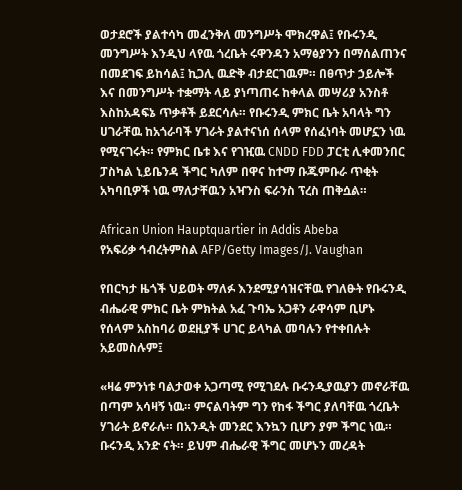ወታደሮች ያልተሳካ መፈንቅለ መንግሥት ሞክረዋል፤ የቡሩንዲ መንግሥት እንዲህ ላየዉ ጎረቤት ሩዋንዳን አማፅያንን በማሰልጠንና በመደገፍ ይከሳል፤ ኪጋሊ ዉድቅ ብታደርገዉም። በፀጥታ ኃይሎች እና በመንግሥት ተቋማት ላይ ያነጣጠሩ ከቀላል መሣሪያ አንስቶ እስከአዳፍኔ ጥቃቶች ይደርሳሉ። የቡሩንዲ ምክር ቤት አባላት ግን ሀገራቸዉ ከአጎራባች ሃገራት ያልተናነሰ ሰላም የሰፈነባት መሆኗን ነዉ የሚናገሩት። የምክር ቤቱ እና የገዢዉ CNDD FDD ፓርቲ ሊቀመንበር ፓስካል ኒይቤንዳ ችግር ካለም በዋና ከተማ ቡጁምቡራ ጥቂት አካባቢዎች ነዉ ማለታቸዉን አዣንስ ፍራንስ ፕረስ ጠቅሷል።

African Union Hauptquartier in Addis Abeba
የአፍሪቃ ኅብረትምስል AFP/Getty Images/J. Vaughan

የበርካታ ዜጎች ህይወት ማለፉ እንደሚያሳዝናቸዉ የገለፁት የቡሩንዲ ብሔራዊ ምክር ቤት ምክትል አፈ ጉባኤ አጋቶን ራዋሳም ቢሆኑ የሰላም አስከባሪ ወደዚያች ሀገር ይላካል መባሉን የተቀበሉት አይመስሉም፤

«ዛሬ ምንነቱ ባልታወቀ አጋጣሚ የሚገደሉ ቡሩንዲያዉያን መኖራቸዉ በጣም አሳዛኝ ነዉ። ምናልባትም ግን የከፋ ችግር ያለባቸዉ ጎረቤት ሃገራት ይኖራሉ። በአንዲት መንደር እንኳን ቢሆን ያም ችግር ነዉ። ቡሩንዲ አንድ ናት። ይህም ብሔራዊ ችግር መሆኑን መረዳት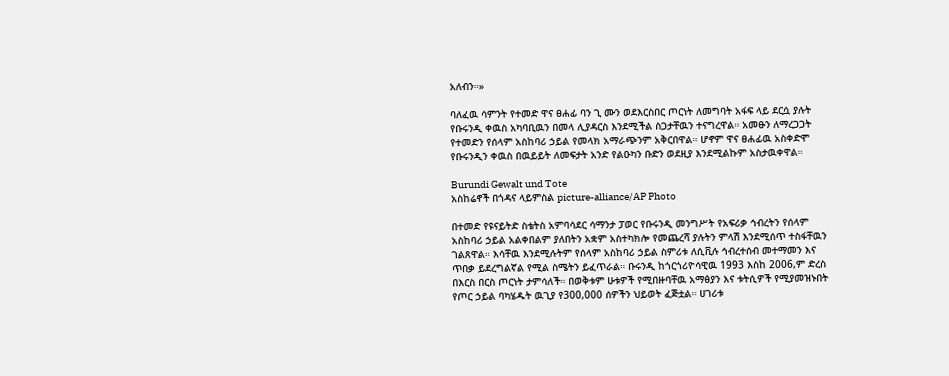አለብን።»

ባለፈዉ ሳምንት የተመድ ዋና ፀሐፊ ባን ጊ ሙን ወደእርስበር ጦርነት ለመግባት አፋፍ ላይ ደርሷ ያሉት የቡሩንዲ ቀዉስ አካባቢዉን በመላ ሊያዳርስ እንደሚችል ስጋታቸዉን ተናግረዋል። አመፁን ለማረጋጋት የተመድን የሰላም አስከባሪ ኃይል የመላክ አማራጭንም አቅርበዋል። ሆኖም ዋና ፀሐፊዉ አስቀድሞ የቡሩንዲን ቀዉስ በዉይይት ለመፍታት አንድ የልዑካን ቡድን ወደዚያ እንደሚልኩም አስታዉቀዋል።

Burundi Gewalt und Tote
አስከሬኖች በጎዳና ላይምስል picture-alliance/AP Photo

በተመድ የዩናይትድ ስቴትስ አምባሳደር ሳማንታ ፓወር የቡሩንዲ መንግሥት የአፍሪቃ ኅብረትን የሰላም አስከባሪ ኃይል አልቀበልም ያለበትን አቋም አስተካክሎ የመጨረሻ ያሉትን ምላሽ እንደሚሰጥ ተስፋቸዉን ገልጸዋል። እሳቸዉ እንደሚሉትም የሰላም አስከባሪ ኃይል ስምሪቱ ለሲቪሉ ኅብረተሰብ መተማመን እና ጥበቃ ይደረግልኛል የሚል ስሜትን ይፈጥራል። ቡሩንዲ ከጎርጎሪዮሳዊዉ 1993 እስከ 2006,ም ድረስ በእርስ በርስ ጦርነት ታምሳለች። በወቅቱም ሁቱዎች የሚበዙባቸዉ አማፅያን እና ቱትሲዎች የሚያመዝኑበት የጦር ኃይል ባካሄዱት ዉጊያ የ300,000 ሰዎችን ህይወት ፈጅቷል። ሀገሪቱ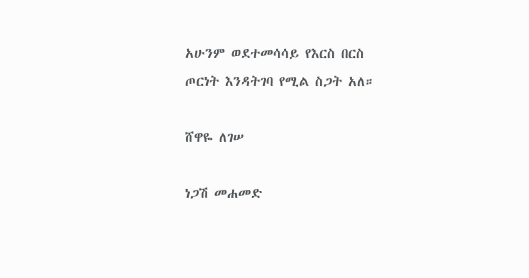አሁንም ወደተመሳሳይ የእርስ በርስ ጦርነት እንዳትገባ የሚል ስጋት አለ።

ሸዋዬ ለገሠ

ነጋሽ መሐመድ